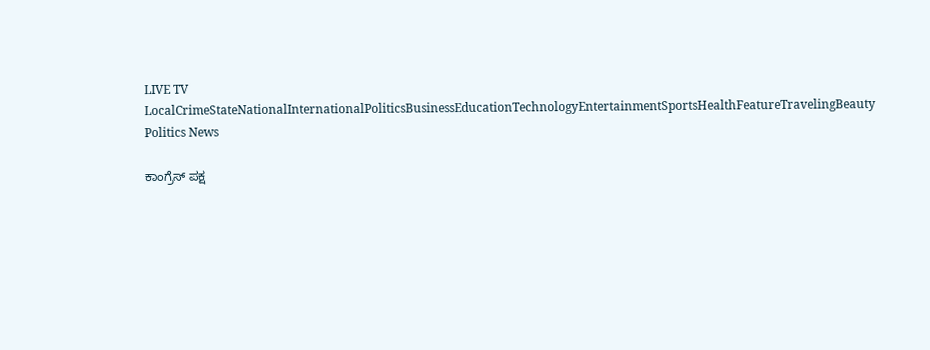LIVE TV LocalCrimeStateNationalInternationalPoliticsBusinessEducationTechnologyEntertainmentSportsHealthFeatureTravelingBeauty
Politics News

ಕಾಂಗ್ರೆಸ್ ಪಕ್ಷ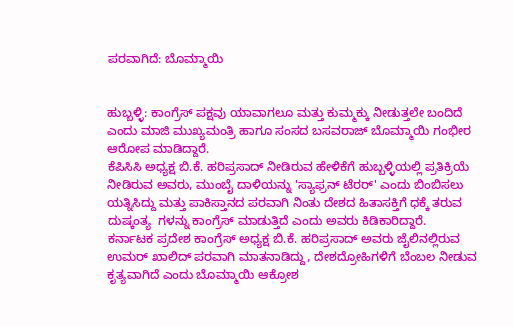ಪರವಾಗಿದೆ: ಬೊಮ್ಮಾಯಿ


ಹುಬ್ಬಳ್ಳಿ: ಕಾಂಗ್ರೆಸ್ ಪಕ್ಷವು ಯಾವಾಗಲೂ ಮತ್ತು ಕುಮ್ಮಕ್ಕು ನೀಡುತ್ತಲೇ ಬಂದಿದೆ ಎಂದು ಮಾಜಿ ಮುಖ್ಯಮಂತ್ರಿ ಹಾಗೂ ಸಂಸದ ಬಸವರಾಜ್ ಬೊಮ್ಮಾಯಿ ಗಂಭೀರ ಆರೋಪ ಮಾಡಿದ್ದಾರೆ.
ಕೆಪಿಸಿಸಿ ಅಧ್ಯಕ್ಷ ಬಿ.ಕೆ. ಹರಿಪ್ರಸಾದ್ ನೀಡಿರುವ ಹೇಳಿಕೆಗೆ ಹುಬ್ಬಳ್ಳಿಯಲ್ಲಿ ಪ್ರತಿಕ್ರಿಯೆ ನೀಡಿರುವ ಅವರು, ಮುಂಬೈ ದಾಳಿಯನ್ನು 'ಸ್ಯಾಫ್ರನ್ ಟೆರರ್' ಎಂದು ಬಿಂಬಿಸಲು ಯತ್ನಿಸಿದ್ದು ಮತ್ತು ಪಾಕಿಸ್ತಾನದ ಪರವಾಗಿ ನಿಂತು ದೇಶದ ಹಿತಾಸಕ್ತಿಗೆ ಧಕ್ಕೆ ತರುವ ದುಷ್ಕಂತ್ಯ  ಗಳನ್ನು ಕಾಂಗ್ರೆಸ್ ಮಾಡುತ್ತಿದೆ ಎಂದು ಅವರು ಕಿಡಿಕಾರಿದ್ದಾರೆ.
ಕರ್ನಾಟಕ ಪ್ರದೇಶ ಕಾಂಗ್ರೆಸ್ ಅಧ್ಯಕ್ಷ ಬಿ.ಕೆ. ಹರಿಪ್ರಸಾದ್ ಅವರು ಜೈಲಿನಲ್ಲಿರುವ ಉಮರ್ ಖಾಲಿದ್ ಪರವಾಗಿ ಮಾತನಾಡಿದ್ದು, ದೇಶದ್ರೋಹಿಗಳಿಗೆ ಬೆಂಬಲ ನೀಡುವ ಕೃತ್ಯವಾಗಿದೆ ಎಂದು ಬೊಮ್ಮಾಯಿ ಆಕ್ರೋಶ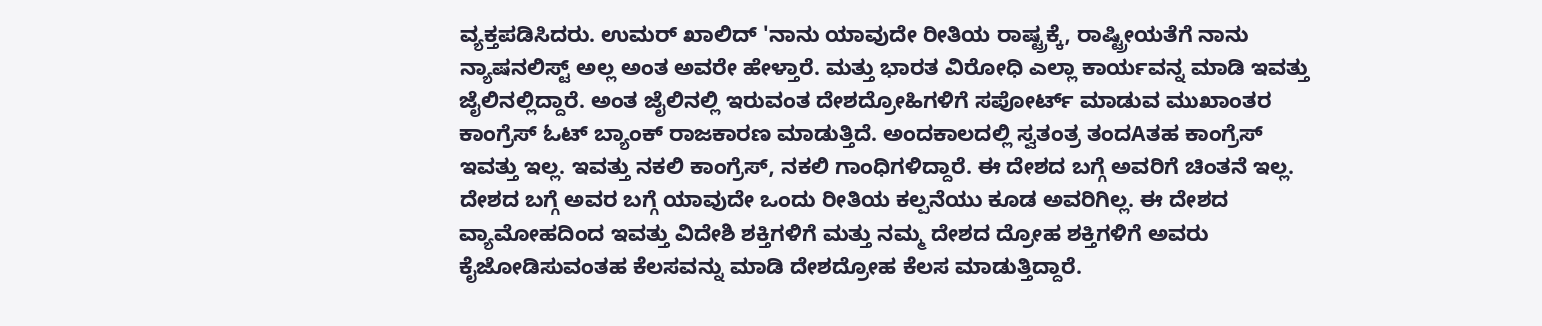ವ್ಯಕ್ತಪಡಿಸಿದರು. ಉಮರ್ ಖಾಲಿದ್ 'ನಾನು ಯಾವುದೇ ರೀತಿಯ ರಾಷ್ಟ್ರಕ್ಕೆ, ರಾಷ್ಟ್ರೀಯತೆಗೆ ನಾನು ನ್ಯಾಷನಲಿಸ್ಟ್ ಅಲ್ಲ ಅಂತ ಅವರೇ ಹೇಳ್ತಾರೆ. ಮತ್ತು ಭಾರತ ವಿರೋಧಿ ಎಲ್ಲಾ ಕಾರ್ಯವನ್ನ ಮಾಡಿ ಇವತ್ತು ಜೈಲಿನಲ್ಲಿದ್ದಾರೆ. ಅಂತ ಜೈಲಿನಲ್ಲಿ ಇರುವಂತ ದೇಶದ್ರೋಹಿಗಳಿಗೆ ಸಪೋರ್ಟ್ ಮಾಡುವ ಮುಖಾಂತರ ಕಾಂಗ್ರೆಸ್ ಓಟ್ ಬ್ಯಾಂಕ್ ರಾಜಕಾರಣ ಮಾಡುತ್ತಿದೆ. ಅಂದಕಾಲದಲ್ಲಿ ಸ್ವತಂತ್ರ ತಂದAತಹ ಕಾಂಗ್ರೆಸ್ ಇವತ್ತು ಇಲ್ಲ. ಇವತ್ತು ನಕಲಿ ಕಾಂಗ್ರೆಸ್, ನಕಲಿ ಗಾಂಧಿಗಳಿದ್ದಾರೆ. ಈ ದೇಶದ ಬಗ್ಗೆ ಅವರಿಗೆ ಚಿಂತನೆ ಇಲ್ಲ. ದೇಶದ ಬಗ್ಗೆ ಅವರ ಬಗ್ಗೆ ಯಾವುದೇ ಒಂದು ರೀತಿಯ ಕಲ್ಪನೆಯು ಕೂಡ ಅವರಿಗಿಲ್ಲ. ಈ ದೇಶದ ವ್ಯಾಮೋಹದಿಂದ ಇವತ್ತು ವಿದೇಶಿ ಶಕ್ತಿಗಳಿಗೆ ಮತ್ತು ನಮ್ಮ ದೇಶದ ದ್ರೋಹ ಶಕ್ತಿಗಳಿಗೆ ಅವರು ಕೈಜೋಡಿಸುವಂತಹ ಕೆಲಸವನ್ನು ಮಾಡಿ ದೇಶದ್ರೋಹ ಕೆಲಸ ಮಾಡುತ್ತಿದ್ದಾರೆ.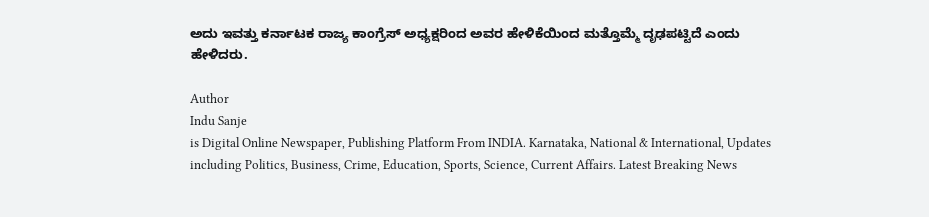ಅದು ಇವತ್ತು ಕರ್ನಾಟಕ ರಾಜ್ಯ ಕಾಂಗ್ರೆಸ್ ಅಧ್ಯಕ್ಷರಿಂದ ಅವರ ಹೇಳಿಕೆಯಿಂದ ಮತ್ತೊಮ್ಮೆ ದೃಢಪಟ್ಟಿದೆ ಎಂದು ಹೇಳಿದರು.

Author
Indu Sanje
is Digital Online Newspaper, Publishing Platform From INDIA. Karnataka, National & International, Updates including Politics, Business, Crime, Education, Sports, Science, Current Affairs. Latest Breaking News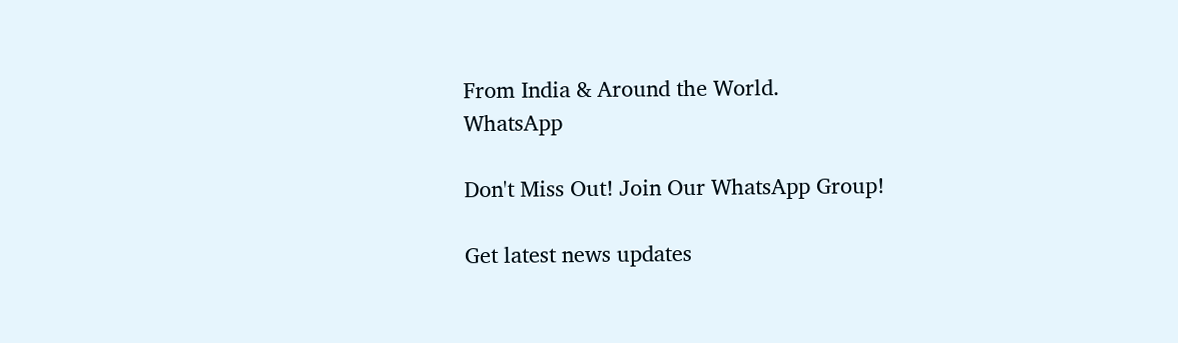From India & Around the World.
WhatsApp

Don't Miss Out! Join Our WhatsApp Group!

Get latest news updates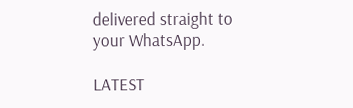delivered straight to your WhatsApp.

LATEST